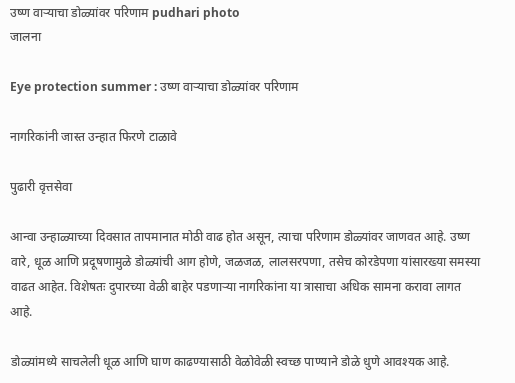उष्ण वाऱ्याचा डोळ्यांवर परिणाम pudhari photo
जालना

Eye protection summer : उष्ण वाऱ्याचा डोळ्यांवर परिणाम

नागरिकांनी जास्त उन्हात फिरणे टाळावे

पुढारी वृत्तसेवा

आन्वा उन्हाळ्याच्या दिवसात तापमानात मोठी वाढ होत असून, त्याचा परिणाम डोळ्यांवर जाणवत आहे. उष्ण वारे, धूळ आणि प्रदूषणामुळे डोळ्यांची आग होणे, जळजळ, लालसरपणा, तसेच कोरडेपणा यांसारख्या समस्या वाढत आहेत. विशेषतः दुपारच्या वेळी बाहेर पडणाऱ्या नागरिकांना या त्रासाचा अधिक सामना करावा लागत आहे.

डोळ्यांमध्ये साचलेली धूळ आणि घाण काढण्यासाठी वेळोवेळी स्वच्छ पाण्याने डोळे धुणे आवश्यक आहे.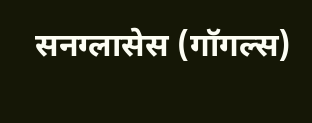सनग्लासेस (गॉगल्स)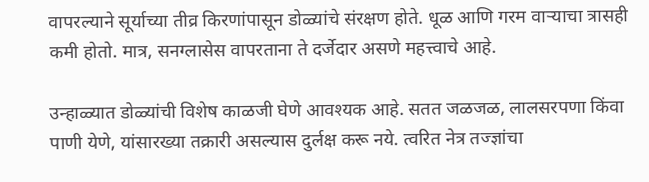वापरल्याने सूर्याच्या तीव्र किरणांपासून डोळ्यांचे संरक्षण होते. धूळ आणि गरम वाऱ्याचा त्रासही कमी होतो. मात्र, सनग्लासेस वापरताना ते दर्जेदार असणे महत्त्वाचे आहे.

उन्हाळ्यात डोळ्यांची विशेष काळजी घेणे आवश्यक आहे. सतत जळजळ, लालसरपणा किंवा पाणी येणे, यांसारख्या तक्रारी असल्यास दुर्लक्ष करू नये. त्वरित नेत्र तज्ज्ञांचा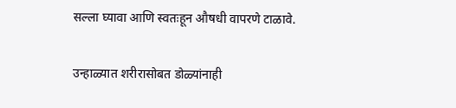सल्ला घ्यावा आणि स्वतःहून औषधी वापरणे टाळावे.

उन्हाळ्यात शरीरासोबत डोळ्यांनाही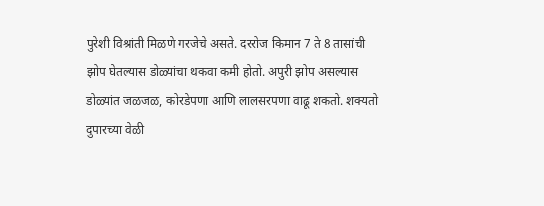पुरेशी विश्रांती मिळणे गरजेचे असते. दररोज किमान 7 ते 8 तासांची झोप घेतल्यास डोळ्यांचा थकवा कमी होतो. अपुरी झोप असल्यास डोळ्यांत जळजळ, कोरडेपणा आणि लालसरपणा वाढू शकतो. शक्यतो दुपारच्या वेळी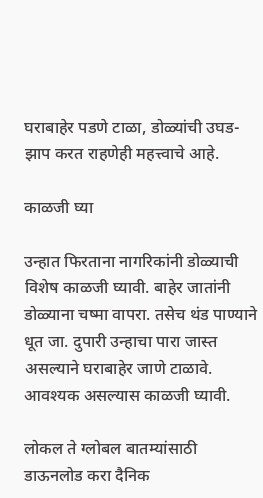घराबाहेर पडणे टाळा, डोळ्यांची उघड-झाप करत राहणेही महत्त्वाचे आहे.

काळजी घ्या

उन्हात फिरताना नागरिकांनी डोळ्याची विशेष काळजी घ्यावी. बाहेर जातांनी डोळ्याना चष्मा वापरा. तसेच थंड पाण्याने धूत जा. दुपारी उन्हाचा पारा जास्त असल्याने घराबाहेर जाणे टाळावे. आवश्यक असल्यास काळजी घ्यावी.

लोकल ते ग्लोबल बातम्यांसाठी डाऊनलोड करा दैनिक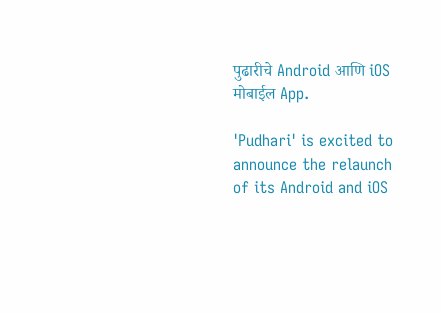पुढारीचे Android आणि iOS मोबाईल App.

'Pudhari' is excited to announce the relaunch of its Android and iOS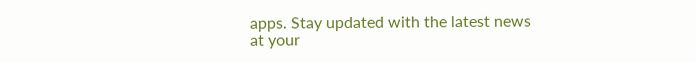apps. Stay updated with the latest news at your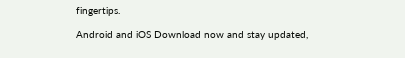fingertips.

Android and iOS Download now and stay updated,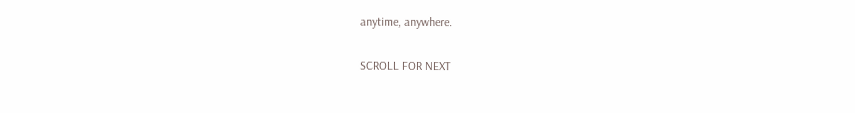anytime, anywhere.

SCROLL FOR NEXT